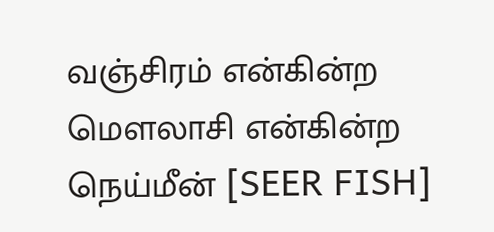வஞ்சிரம் என்கின்ற மெளலாசி என்கின்ற நெய்மீன் [SEER FISH]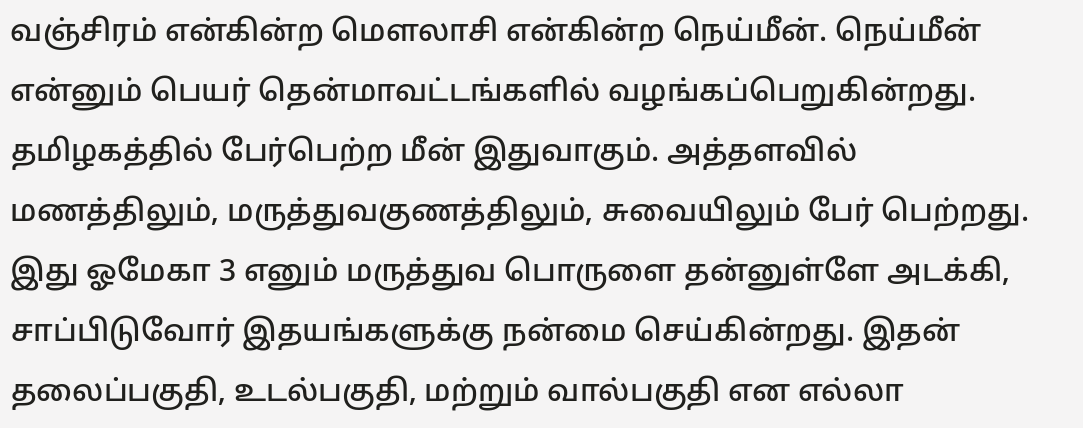வஞ்சிரம் என்கின்ற மெளலாசி என்கின்ற நெய்மீன். நெய்மீன் என்னும் பெயர் தென்மாவட்டங்களில் வழங்கப்பெறுகின்றது. தமிழகத்தில் பேர்பெற்ற மீன் இதுவாகும். அத்தளவில் மணத்திலும், மருத்துவகுணத்திலும், சுவையிலும் பேர் பெற்றது. இது ஓமேகா 3 எனும் மருத்துவ பொருளை தன்னுள்ளே அடக்கி, சாப்பிடுவோர் இதயங்களுக்கு நன்மை செய்கின்றது. இதன் தலைப்பகுதி, உடல்பகுதி, மற்றும் வால்பகுதி என எல்லா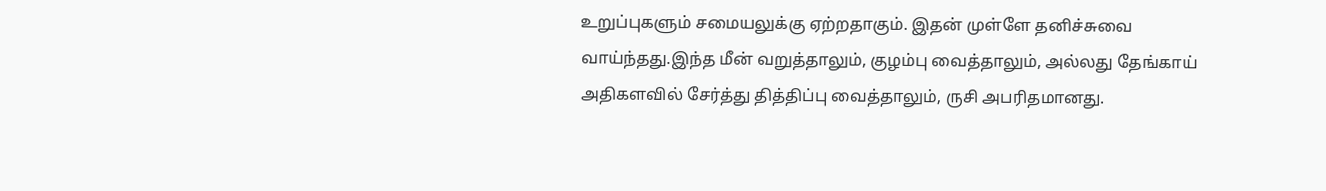உறுப்புகளும் சமையலுக்கு ஏற்றதாகும். இதன் முள்ளே தனிச்சுவை வாய்ந்தது.இந்த மீன் வறுத்தாலும், குழம்பு வைத்தாலும், அல்லது தேங்காய் அதிகளவில் சேர்த்து தித்திப்பு வைத்தாலும், ருசி அபரிதமானது.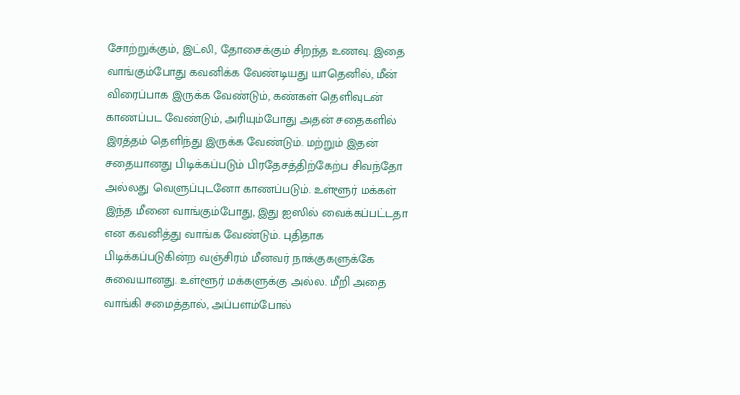சோற்றுக்கும், இட்லி, தோசைக்கும் சிறந்த உணவு. இதை வாங்கும்போது கவனிக்க வேண்டியது யாதெனில், மீன் விரைப்பாக இருக்க வேண்டும், கண்கள் தெளிவுடன் காணப்பட வேண்டும், அரியும்போது அதன் சதைகளில் இரத்தம் தெளிந்து இருக்க வேண்டும். மற்றும் இதன் சதையானது பிடிக்கப்படும் பிரதேசத்திற்கேற்ப சிவந்தோ அல்லது வெளுப்புடனோ காணப்படும். உள்ளூர் மக்கள் இந்த மீனை வாங்கும்போது, இது ஐஸில் வைக்கப்பட்டதா என கவனித்து வாங்க வேண்டும். புதிதாக பிடிக்கப்படுகின்ற வஞ்சிரம் மீனவர் நாக்குகளுக்கே சுவையானது. உள்ளூர் மக்களுக்கு அல்ல. மீறி அதை வாங்கி சமைத்தால், அப்பளம்போல்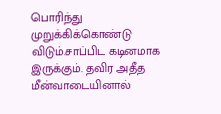பொரிந்து முறுக்கிக்கொண்டு விடும்.சாப்பிட கடினமாக இருக்கும். தவிர அதீத மீன்வாடையினால்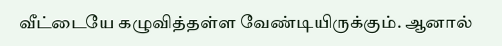வீட்டையே கழுவித்தள்ள வேண்டியிருக்கும். ஆனால்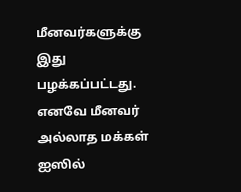மீனவர்களுக்கு இது பழக்கப்பட்டது. எனவே மீனவர் அல்லாத மக்கள் ஐஸில்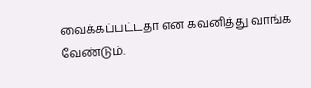வைக்கப்பட்டதா என கவனித்து வாங்க வேண்டும்.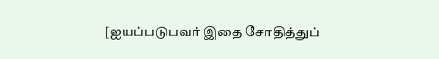[ஐயப்படுபவர் இதை சோதித்துப்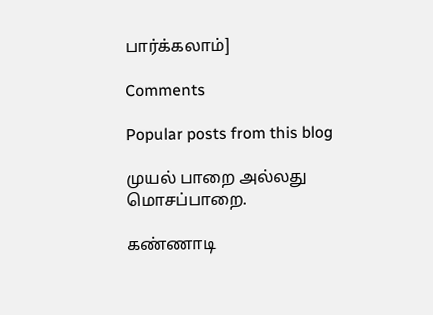பார்க்கலாம்]

Comments

Popular posts from this blog

முயல் பாறை அல்லது மொசப்பாறை.

கண்ணாடி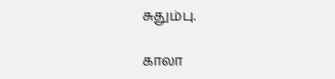சுதும்பு.

காலா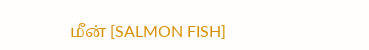மீன் [SALMON FISH]